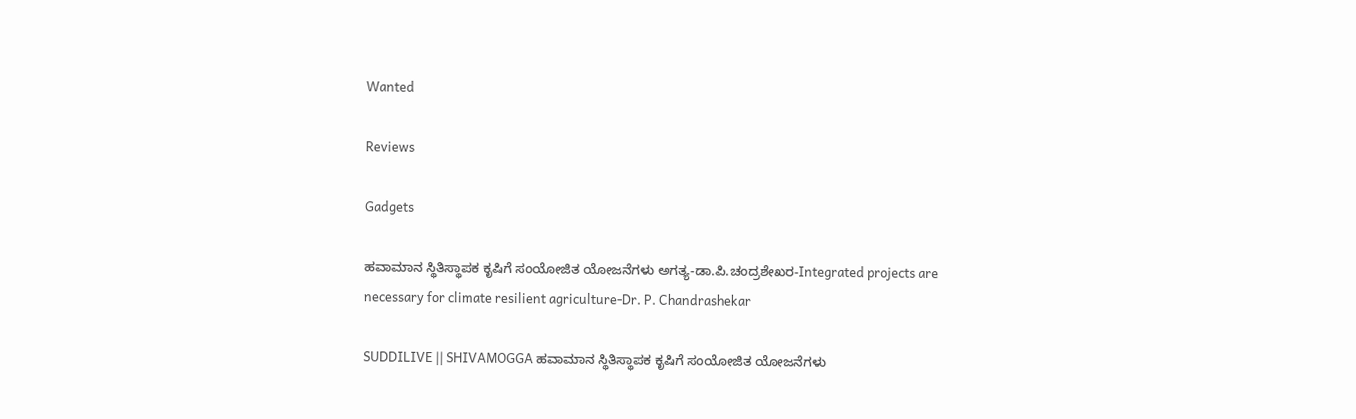Wanted

Reviews

Gadgets

ಹವಾಮಾನ ಸ್ಥಿತಿಸ್ಥಾಪಕ ಕೃಷಿಗೆ ಸಂಯೋಜಿತ ಯೋಜನೆಗಳು ಅಗತ್ಯ-ಡಾ.ಪಿ.ಚಂದ್ರಶೇಖರ-Integrated projects are necessary for climate resilient agriculture-Dr. P. Chandrashekar

SUDDILIVE || SHIVAMOGGA ಹವಾಮಾನ ಸ್ಥಿತಿಸ್ಥಾಪಕ ಕೃಷಿಗೆ ಸಂಯೋಜಿತ ಯೋಜನೆಗಳು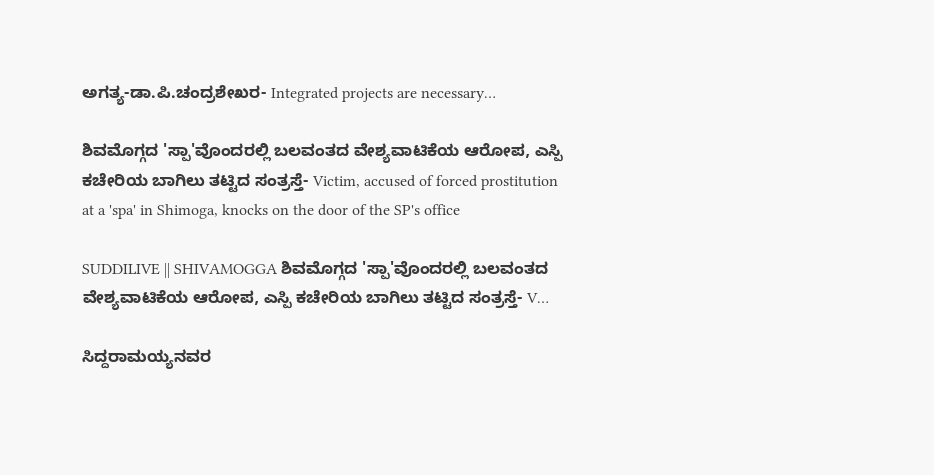ಅಗತ್ಯ-ಡಾ.ಪಿ.ಚಂದ್ರಶೇಖರ- Integrated projects are necessary…

ಶಿವಮೊಗ್ಗದ 'ಸ್ಪಾ'ವೊಂದರಲ್ಲಿ ಬಲವಂತದ ವೇಶ್ಯವಾಟಿಕೆಯ ಆರೋಪ, ಎಸ್ಪಿ ಕಚೇರಿಯ ಬಾಗಿಲು ತಟ್ಟಿದ ಸಂತ್ರಸ್ತೆ- Victim, accused of forced prostitution at a 'spa' in Shimoga, knocks on the door of the SP's office

SUDDILIVE || SHIVAMOGGA ಶಿವಮೊಗ್ಗದ 'ಸ್ಪಾ'ವೊಂದರಲ್ಲಿ ಬಲವಂತದ ವೇಶ್ಯವಾಟಿಕೆಯ ಆರೋಪ, ಎಸ್ಪಿ ಕಚೇರಿಯ ಬಾಗಿಲು ತಟ್ಟಿದ ಸಂತ್ರಸ್ತೆ- V…

ಸಿದ್ದರಾಮಯ್ಯನವರ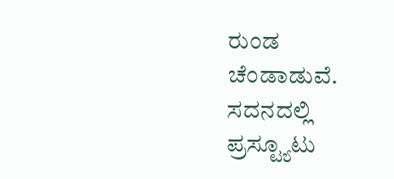ರುಂಡ ಚೆಂಡಾಡುವೆ. ಸದನದಲ್ಲಿ ಪ್ರಸ್ಟ್ಯೂಟು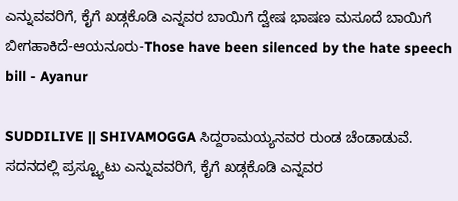ಎನ್ನುವವರಿಗೆ, ಕೈಗೆ ಖಡ್ಗಕೊಡಿ ಎನ್ನವರ ಬಾಯಿಗೆ ದ್ವೇಷ ಭಾಷಣ ಮಸೂದೆ ಬಾಯಿಗೆ ಬೀಗಹಾಕಿದೆ-ಆಯನೂರು-Those have been silenced by the hate speech bill - Ayanur

SUDDILIVE || SHIVAMOGGA ಸಿದ್ದರಾಮಯ್ಯನವರ ರುಂಡ ಚೆಂಡಾಡುವೆ. ಸದನದಲ್ಲಿ ಪ್ರಸ್ಟ್ಯೂಟು ಎನ್ನುವವರಿಗೆ, ಕೈಗೆ ಖಡ್ಗಕೊಡಿ ಎನ್ನವರ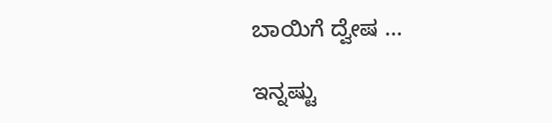ಬಾಯಿಗೆ ದ್ವೇಷ …

ಇನ್ನಷ್ಟು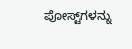ಪೋಸ್ಟ್‌ಗಳನ್ನು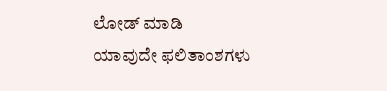ಲೋಡ್ ಮಾಡಿ
ಯಾವುದೇ ಫಲಿತಾಂಶಗಳು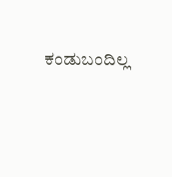ಕಂಡುಬಂದಿಲ್ಲ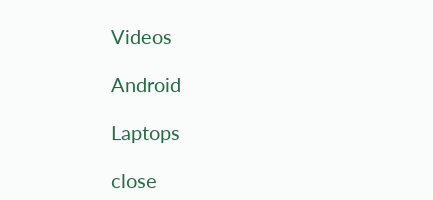Videos

Android

Laptops

close